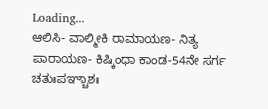Loading...
ಆಲಿಸಿ- ವಾಲ್ಮೀಕಿ ರಾಮಾಯಣ- ನಿತ್ಯ ಪಾರಾಯಣ- ಕಿಷ್ಕಿಂಧಾ ಕಾಂಡ-54ನೇ ಸರ್ಗ
ಚತುಃಪಞ್ಚಾಶಃ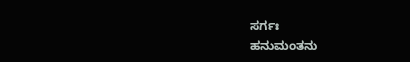ಸರ್ಗಃ
ಹನುಮಂತನು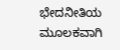ಭೇದನೀತಿಯ ಮೂಲಕವಾಗಿ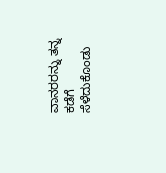ವಾನರರನ್ನು ತನ್ನ ಕಡೆಗೆ ಸೆಳೆದುಕೊಂಡು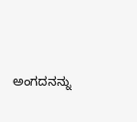ಅಂಗದನನ್ನು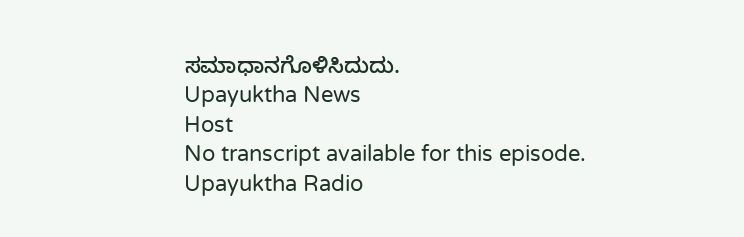ಸಮಾಧಾನಗೊಳಿಸಿದುದು.
Upayuktha News
Host
No transcript available for this episode.
Upayuktha Radio